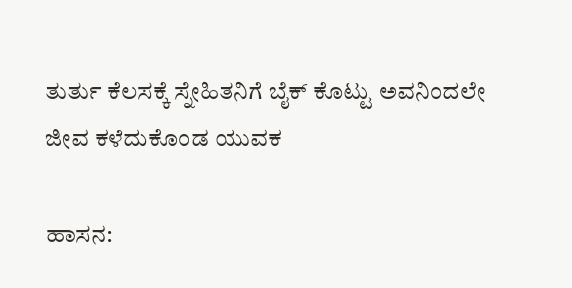ತುರ್ತು ಕೆಲಸಕ್ಕೆ ಸ್ನೇಹಿತನಿಗೆ ಬೈಕ್ ಕೊಟ್ಟು ಅವನಿಂದಲೇ ಜೀವ ಕಳೆದುಕೊಂಡ ಯುವಕ

ಹಾಸನ: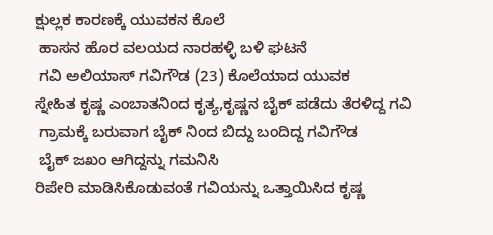ಕ್ಷುಲ್ಲಕ ಕಾರಣಕ್ಕೆ ಯುವಕನ ಕೊಲೆ
 ಹಾಸನ ಹೊರ ವಲಯದ ನಾರಹಳ್ಳಿ‌ ಬಳಿ‌ ಘಟನೆ
 ಗವಿ ಅಲಿಯಾಸ್ ಗವಿಗೌಡ (23) ಕೊಲೆಯಾದ ಯುವಕ
ಸ್ನೇಹಿತ ಕೃಷ್ಣ ಎಂಬಾತನಿಂದ ಕೃತ್ಯ,ಕೃಷ್ಣನ ಬೈಕ್ ಪಡೆದು ತೆರಳಿದ್ದ ಗವಿ
 ಗ್ರಾಮಕ್ಕೆ ಬರುವಾಗ ಬೈಕ್ ನಿಂದ ಬಿದ್ದು ಬಂದಿದ್ದ ಗವಿಗೌಡ
 ಬೈಕ್ ಜಖಂ ಆಗಿದ್ದನ್ನು ಗಮನಿಸಿ
ರಿಪೇರಿ ಮಾಡಿಸಿಕೊಡುವಂತೆ ಗವಿಯನ್ನು ಒತ್ತಾಯಿಸಿದ ಕೃಷ್ಣ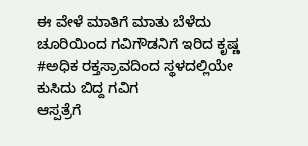ಈ ವೇಳೆ ಮಾತಿಗೆ ಮಾತು ಬೆಳೆದು ಚೂರಿಯಿಂದ ಗವಿಗೌಡನಿಗೆ ಇರಿದ ಕೃಷ್ಣ
#ಅಧಿಕ ರಕ್ತಸ್ರಾವದಿಂದ ಸ್ಥಳದಲ್ಲಿಯೇ ಕುಸಿದು ಬಿದ್ದ ಗವಿಗ
ಆಸ್ಪತ್ರೆಗೆ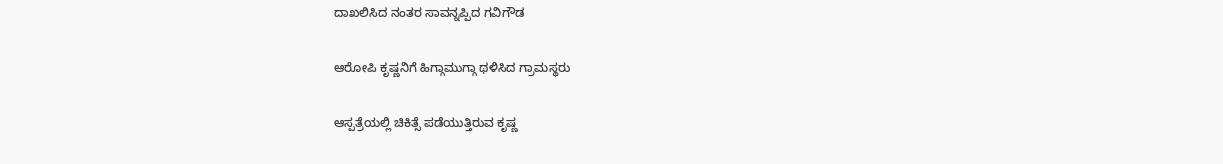ದಾಖಲಿಸಿದ ನಂತರ ಸಾವನ್ನಪ್ಪಿದ ಗವಿಗೌಡ

ಆರೋಪಿ ಕೃಷ್ಣನಿಗೆ ಹಿಗ್ಗಾಮುಗ್ಗಾ ಥಳಿಸಿದ ಗ್ರಾಮಸ್ಥರು

ಆಸ್ಪತ್ರೆಯಲ್ಲಿ ಚಿಕಿತ್ಸೆ ಪಡೆಯುತ್ತಿರುವ ಕೃಷ್ಣ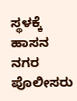ಸ್ಥಳಕ್ಕೆ ಹಾಸನ ನಗರ ಪೊಲೀಸರು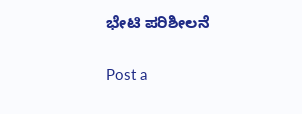ಭೇಟಿ ಪರಿಶೀಲನೆ

Post a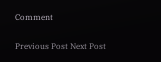Comment

Previous Post Next Post